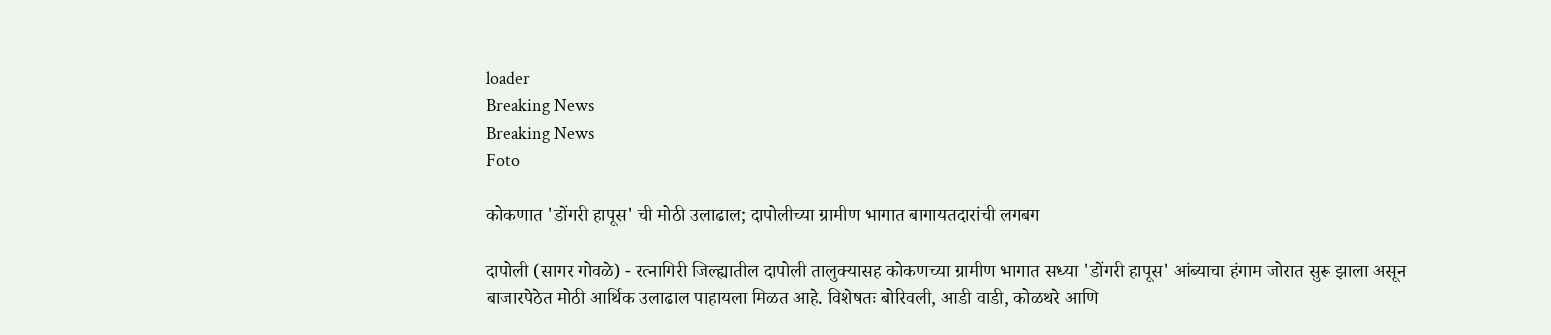loader
Breaking News
Breaking News
Foto

कोकणात 'डोंगरी हापूस' ची मोठी उलाढाल; दापोलीच्या ग्रामीण भागात बागायतदारांची लगबग

दापोली (सागर गोवळे) - रत्नागिरी जिल्ह्यातील दापोली तालुक्यासह कोकणच्या ग्रामीण भागात सध्या 'डोंगरी हापूस' आंब्याचा हंगाम जोरात सुरू झाला असून बाजारपेठेत मोठी आर्थिक उलाढाल पाहायला मिळत आहे. विशेषतः बोरिवली, आडी वाडी, कोळथरे आणि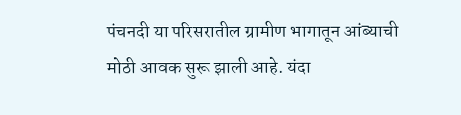पंचनदी या परिसरातील ग्रामीण भागातून आंब्याची मोठी आवक सुरू झाली आहे. यंदा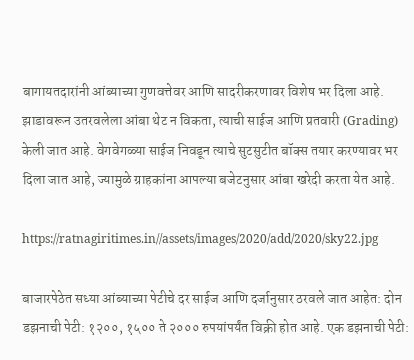बागायतदारांनी आंब्याच्या गुणवत्तेवर आणि सादरीकरणावर विशेष भर दिला आहे. झाडावरून उतरवलेला आंबा थेट न विकता, त्याची साईज आणि प्रतवारी (Grading) केली जात आहे. वेगवेगळ्या साईज निवडून त्याचे सुटसुटीत बॉक्स तयार करण्यावर भर दिला जात आहे, ज्यामुळे ग्राहकांना आपल्या बजेटनुसार आंबा खरेदी करता येत आहे.

https://ratnagiritimes.in//assets/images/2020/add/2020/sky22.jpg

बाजारपेठेत सध्या आंब्याच्या पेटीचे दर साईज आणि दर्जानुसार ठरवले जात आहेत: दोन डझनाची पेटी: १२००, १५०० ते २००० रुपयांपर्यंत विक्री होत आहे. एक डझनाची पेटी: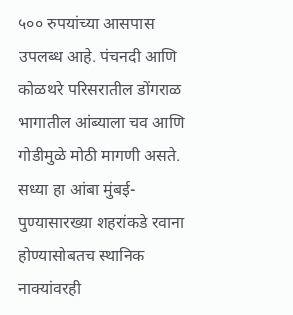५०० रुपयांच्या आसपास उपलब्ध आहे. पंचनदी आणि कोळथरे परिसरातील डोंगराळ भागातील आंब्याला चव आणि गोडीमुळे मोठी मागणी असते. सध्या हा आंबा मुंबई-पुण्यासारख्या शहरांकडे रवाना होण्यासोबतच स्थानिक नाक्यांवरही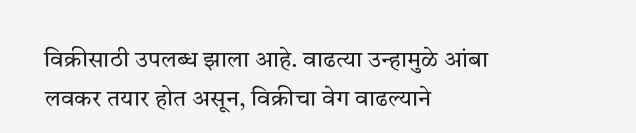विक्रीसाठी उपलब्ध झाला आहे. वाढत्या उन्हामुळे आंबा लवकर तयार होत असून, विक्रीचा वेग वाढल्याने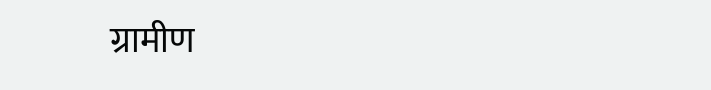ग्रामीण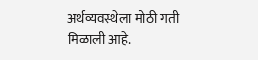अर्थव्यवस्थेला मोठी गती मिळाली आहे.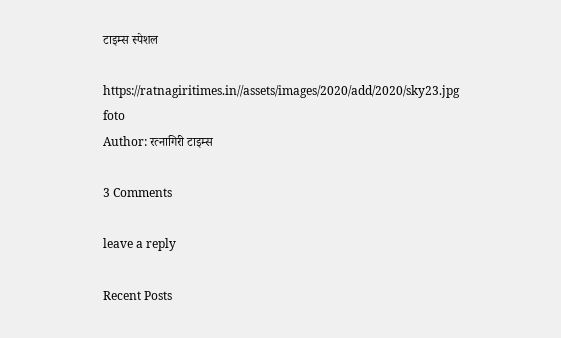टाइम्स स्पेशल

https://ratnagiritimes.in//assets/images/2020/add/2020/sky23.jpg
foto
Author: रत्नागिरी टाइम्स

3 Comments

leave a reply

Recent Posts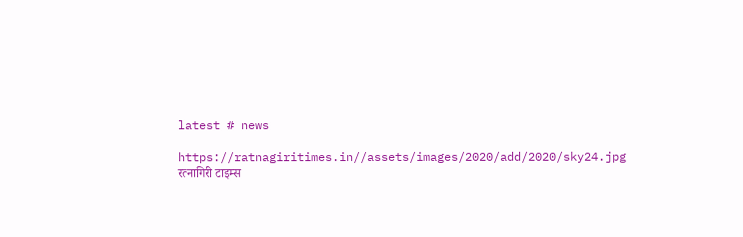latest # news

https://ratnagiritimes.in//assets/images/2020/add/2020/sky24.jpg
रत्नागिरी टाइम्स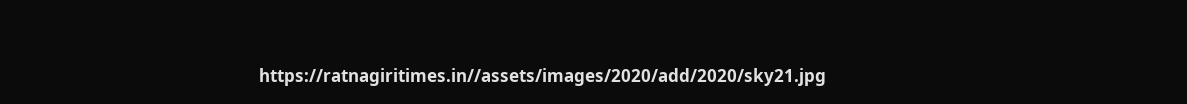https://ratnagiritimes.in//assets/images/2020/add/2020/sky21.jpg